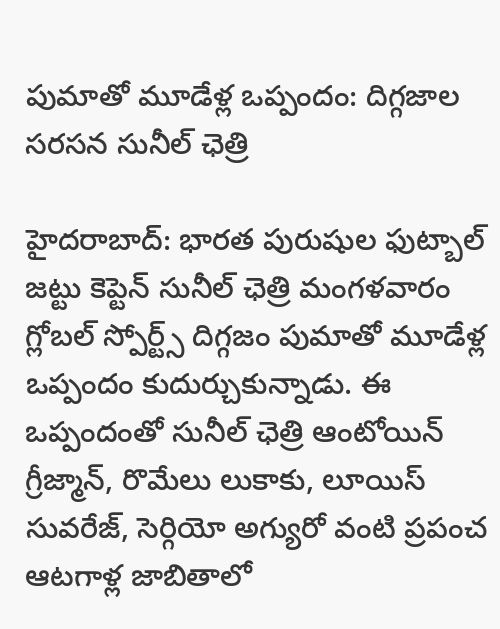పుమాతో మూడేళ్ల ఒప్పందం: దిగ్గజాల సరసన సునీల్ ఛెత్రి

హైదరాబాద్: భారత పురుషుల ఫుట్బాల్ జట్టు కెప్టెన్ సునీల్ ఛెత్రి మంగళవారం గ్లోబల్ స్పోర్ట్స్ దిగ్గజం పుమాతో మూడేళ్ల ఒప్పందం కుదుర్చుకున్నాడు. ఈ ఒప్పందంతో సునీల్ ఛెత్రి ఆంటోయిన్ గ్రీజ్మాన్, రొమేలు లుకాకు, లూయిస్ సువరేజ్, సెర్గియో అగ్యురో వంటి ప్రపంచ ఆటగాళ్ల జాబితాలో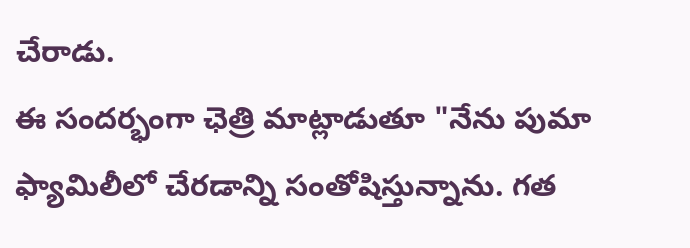చేరాడు.
ఈ సందర్భంగా ఛెత్రి మాట్లాడుతూ "నేను పుమా ఫ్యామిలీలో చేరడాన్ని సంతోషిస్తున్నాను. గత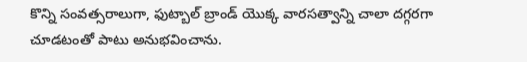కొన్ని సంవత్సరాలుగా, ఫుట్బాల్ బ్రాండ్ యొక్క వారసత్వాన్ని చాలా దగ్గరగా చూడటంతో పాటు అనుభవించాను.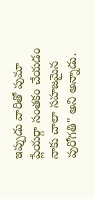ఇప్పుడు వారితో పుమా ప్లేయర్గా సంతకం చేయడం నాకు చాలా సహజమైన పురోగతి" అని అన్నాడు.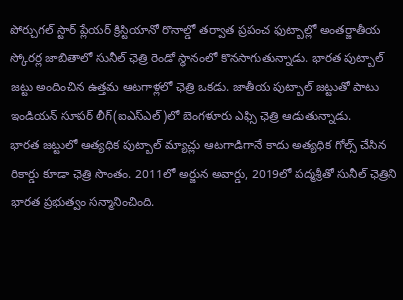పోర్చుగల్ స్టార్ ప్లేయర్ క్రిస్టియానో రొనాల్డో తర్వాత ప్రపంచ ఫుట్బాల్లో అంతర్జాతీయ స్కోరర్ల జాబితాలో సునీల్ ఛెత్రి రెండో స్థానంలో కొనసాగుతున్నాడు. భారత పుట్బాల్ జట్టు అందించిన ఉత్తమ ఆటగాళ్లలో ఛెత్రి ఒకడు. జాతీయ పుట్బాల్ జట్టుతో పాటు ఇండియన్ సూపర్ లీగ్(ఐఎస్ఎల్)లో బెంగళూరు ఎఫ్సి ఛెత్రి ఆడుతున్నాడు.
భారత జట్టులో ఆత్యధిక పుట్బాల్ మ్యాచ్లు ఆటగాడిగానే కాదు అత్యధిక గోల్స్ చేసిన రికార్డు కూడా ఛెత్రి సొంతం. 2011లో అర్జున అవార్డు, 2019లో పద్మశ్రీతో సునీల్ ఛెత్రిని భారత ప్రభుత్వం సన్మానించింది.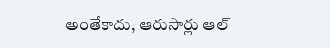అంతేకాదు, ఆరుసార్లు ఆల్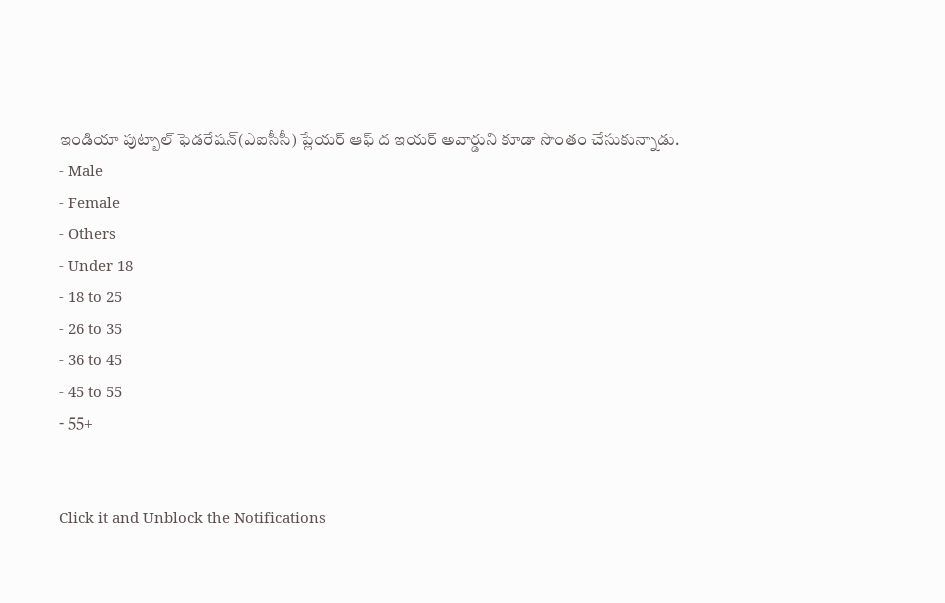ఇండియా పుట్బాల్ ఫెడరేషన్(ఎఐసీసీ) ప్లేయర్ ఆఫ్ ద ఇయర్ అవార్డుని కూడా సొంతం చేసుకున్నాడు.
- Male
- Female
- Others
- Under 18
- 18 to 25
- 26 to 35
- 36 to 45
- 45 to 55
- 55+


Click it and Unblock the Notifications